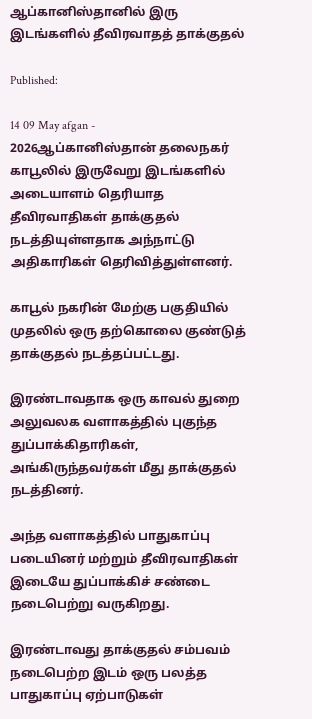ஆப்கானிஸ்தானில் இரு இடங்களில் தீவிரவாதத் தாக்குதல்

Published:

14 09 May afgan - 2026ஆப்கானிஸ்தான் தலைநகர் காபூலில் இருவேறு இடங்களில் அடையாளம் தெரியாத தீவிரவாதிகள் தாக்குதல் நடத்தியுள்ளதாக அந்நாட்டு அதிகாரிகள் தெரிவித்துள்ளனர்.

காபூல் நகரின் மேற்கு பகுதியில் முதலில் ஒரு தற்கொலை குண்டுத் தாக்குதல் நடத்தப்பட்டது.

இரண்டாவதாக ஒரு காவல் துறை அலுவலக வளாகத்தில் புகுந்த துப்பாக்கிதாரிகள், அங்கிருந்தவர்கள் மீது தாக்குதல் நடத்தினர்.

அந்த வளாகத்தில் பாதுகாப்பு படையினர் மற்றும் தீவிரவாதிகள் இடையே துப்பாக்கிச் சண்டை நடைபெற்று வருகிறது.

இரண்டாவது தாக்குதல் சம்பவம் நடைபெற்ற இடம் ஒரு பலத்த பாதுகாப்பு ஏற்பாடுகள்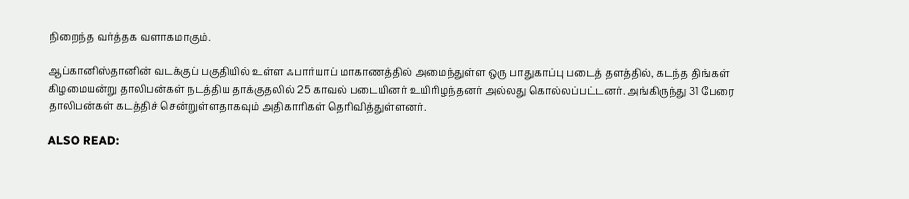நிறைந்த வர்த்தக வளாகமாகும்.

ஆப்கானிஸ்தானின் வடக்குப் பகுதியில் உள்ள ஃபார்யாப் மாகாணத்தில் அமைந்துள்ள ஒரு பாதுகாப்பு படைத் தளத்தில், கடந்த திங்கள் கிழமையன்று தாலிபன்கள் நடத்திய தாக்குதலில் 25 காவல் படையினர் உயிரிழந்தனர் அல்லது கொல்லப்பட்டனர். அங்கிருந்து 31 பேரை தாலிபன்கள் கடத்திச் சென்றுள்ளதாகவும் அதிகாரிகள் தெரிவித்துள்ளனர்.

ALSO READ: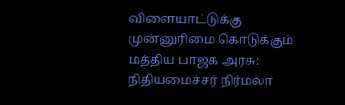விளையாட்டுக்கு முன்னுரிமை கொடுக்கும் மத்திய பாஜக அரசு: நிதியமைச்சர் நிர்மலா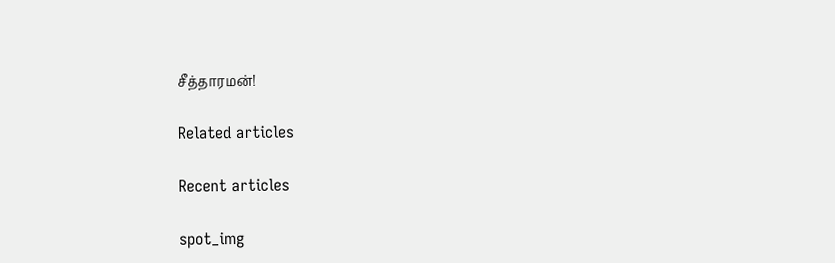சீத்தாரமன்!

Related articles

Recent articles

spot_img